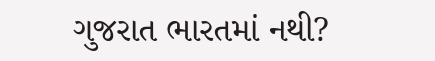ગુજરાત ભારતમાં નથી?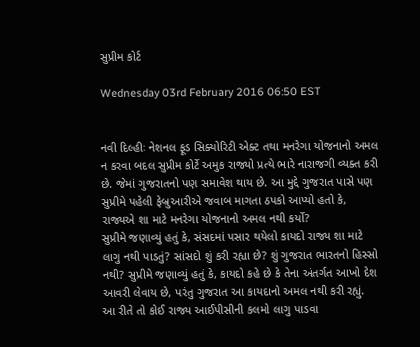સુપ્રીમ કોર્ટ

Wednesday 03rd February 2016 06:50 EST


નવી દિલ્હીઃ નેશનલ ફૂડ સિક્યોરિટી એક્ટ તથા મનરેગા યોજનાનો અમલ ન કરવા બદલ સુપ્રીમ કોર્ટે અમુક રાજ્યો પ્રત્યે ભારે નારાજગી વ્યક્ત કરી છે. જેમાં ગુજરાતનો પણ સમાવેશ થાય છે. આ મુદ્દે ગુજરાત પાસે પણ સુપ્રીમે પહેલી ફેબ્રુઆરીએ જવાબ માગતા ઠપકો આપ્યો હતો કે, રાજ્યએ શા માટે મનરેગા યોજનાનો અમલ નથી કર્યો?
સુપ્રીમે જણાવ્યું હતું કે, સંસદમાં પસાર થયેલો કાયદો રાજ્ય શા માટે લાગુ નથી પાડતું? સાંસદો શું કરી રહ્યા છે? શું ગુજરાત ભારતનો હિસ્સો નથી? સુપ્રીમે જણાવ્યું હતું કે, કાયદો કહે છે કે તેના અંતર્ગત આખો દેશ આવરી લેવાય છે, પરંતુ ગુજરાત આ કાયદાનો અમલ નથી કરી રહ્યું. આ રીતે તો કોઈ રાજ્ય આઈપીસીની કલમો લાગુ પાડવા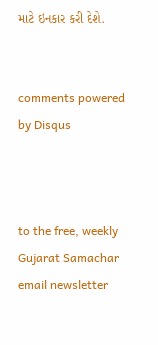માટે ઇનકાર કરી દેશે.


comments powered by Disqus



to the free, weekly Gujarat Samachar email newsletter